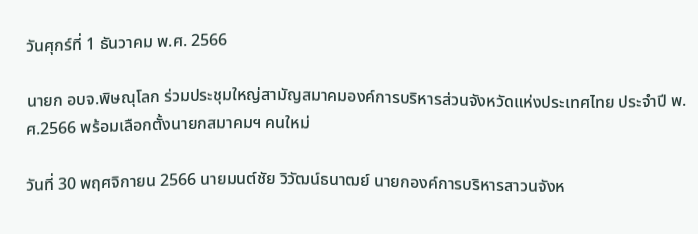วันศุกร์ที่ 1 ธันวาคม พ.ศ. 2566

นายก อบจ.พิษณุโลก ร่วมประชุมใหญ่สามัญสมาคมองค์การบริหารส่วนจังหวัดแห่งประเทศไทย ประจำปี พ.ศ.2566 พร้อมเลือกตั้งนายกสมาคมฯ คนใหม่

วันที่ 30 พฤศจิกายน 2566 นายมนต์ชัย วิวัฒน์ธนาฒย์ นายกองค์การบริหารสาวนจังห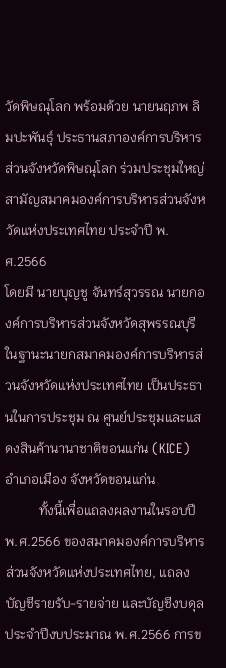วัดพิษณุโลก พร้อมด้วย นายนฤภพ ลิมปะพันธุ์ ประธานสภาองค์การบริหารส่วนจังหวัดพิษณุโลก ร่วมประชุมใหญ่สามัญสมาคมองค์การบริหารส่วนจังหวัดแห่งประเทศไทย ประจำปี พ.ศ.2566
โดยมี นายบุญชู จันทร์สุวรรณ นายกองค์การบริหารส่วนจังหวัดสุพรรณบุรี ในฐานะนายกสมาคมองค์การบริหารส่วนจังหวัดแห่งประเทศไทย เป็นประธานในการประชุม ณ ศูนย์ประชุมและแสดงสินค้านานาชาติขอนแก่น (KICE) อำเภอเมือง จังหวัดขอนแก่น
          ทั้งนี้เพื่อแถลงผลงานในรอบปี พ.ศ.2566 ของสมาคมองค์การบริหารส่วนจังหวัดแห่งประเทศไทย, แถลงบัญชีรายรับ-รายจ่าย และบัญชีงบดุล ประจำปีงบประมาณ พ.ศ.2566 การข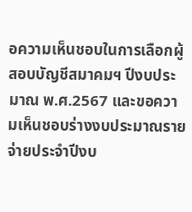อความเห็นชอบในการเลือกผู้สอบบัญชีสมาคมฯ ปีงบประมาณ พ.ศ.2567 และขอความเห็นชอบร่างงบประมาณรายจ่ายประจำปีงบ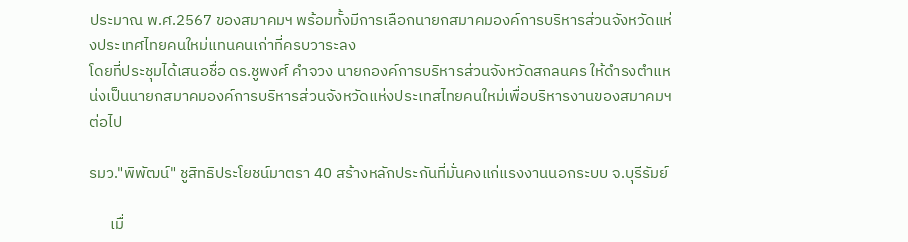ประมาณ พ.ศ.2567 ของสมาคมฯ พร้อมทั้งมีการเลือกนายกสมาคมองค์การบริหารส่วนจังหวัดแห่งประเทศไทยคนใหม่แทนคนเก่าที่ครบวาระลง
โดยที่ประชุมได้เสนอชื่อ ดร.ชูพงศ์ คำจวง นายกองค์การบริหารส่วนจังหวัดสกลนคร ให้ดำรงตำแหน่งเป็นนายกสมาคมองค์การบริหารส่วนจังหวัดแห่งประเทสไทยคนใหม่เพื่อบริหารงานของสมาคมฯ ต่อไป

รมว."พิพัฒน์" ชูสิทธิประโยชน์มาตรา 40 สร้างหลักประกันที่มั่นคงแก่แรงงานนอกระบบ จ.บุรีรัมย์

      เมื่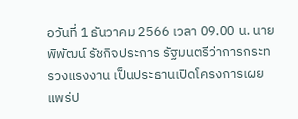อวันที่ 1 ธันวาคม 2566 เวลา 09.00 น. นายพิพัฒน์ รัชกิจประการ รัฐมนตรีว่าการกระทรวงแรงงาน เป็นประธานเปิดโครงการเผยแพร่ป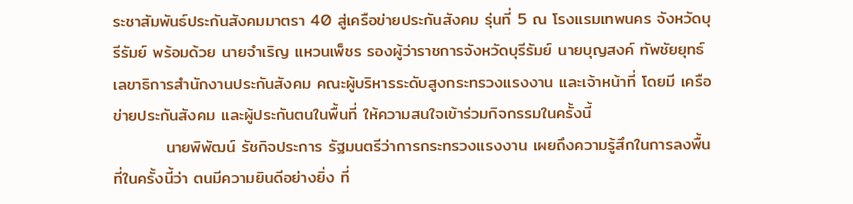ระชาสัมพันธ์ประกันสังคมมาตรา 40 สู่เครือข่ายประกันสังคม รุ่นที่ 5 ณ โรงแรมเทพนคร จังหวัดบุรีรัมย์ พร้อมด้วย นายจําเริญ แหวนเพ็ชร รองผู้ว่าราชการจังหวัดบุรีรัมย์ นายบุญสงค์ ทัพชัยยุทธ์ เลขาธิการสำนักงานประกันสังคม คณะผู้บริหารระดับสูงกระทรวงแรงงาน และเจ้าหน้าที่ โดยมี เครือข่ายประกันสังคม และผู้ประกันตนในพื้นที่ ให้ความสนใจเข้าร่วมกิจกรรมในครั้งนี้
         นายพิพัฒน์ รัชกิจประการ รัฐมนตรีว่าการกระทรวงแรงงาน เผยถึงความรู้สึกในการลงพื้นที่ในครั้งนี้ว่า ตนมีความยินดีอย่างยิ่ง ที่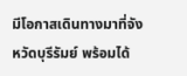มีโอกาสเดินทางมาที่จังหวัดบุรีรัมย์ พร้อมได้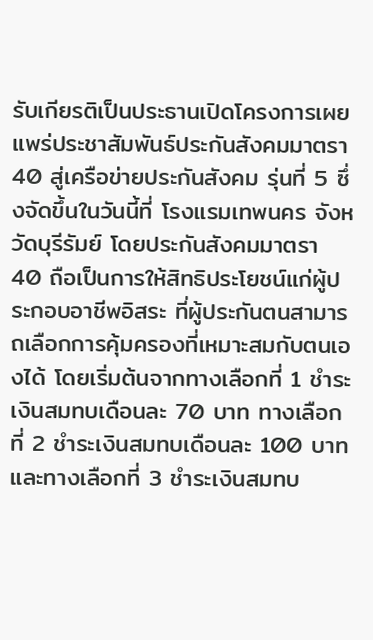รับเกียรติเป็นประธานเปิดโครงการเผยแพร่ประชาสัมพันธ์ประกันสังคมมาตรา 40 สู่เครือข่ายประกันสังคม รุ่นที่ 5 ซึ่งจัดขึ้นในวันนี้ที่ โรงแรมเทพนคร จังหวัดบุรีรัมย์ โดยประกันสังคมมาตรา 40 ถือเป็นการให้สิทธิประโยชน์แก่ผู้ประกอบอาชีพอิสระ ที่ผู้ประกันตนสามารถเลือกการคุ้มครองที่เหมาะสมกับตนเองได้ โดยเริ่มต้นจากทางเลือกที่ 1 ชำระเงินสมทบเดือนละ 70 บาท ทางเลือกที่ 2 ชำระเงินสมทบเดือนละ 100 บาท และทางเลือกที่ 3 ชำระเงินสมทบ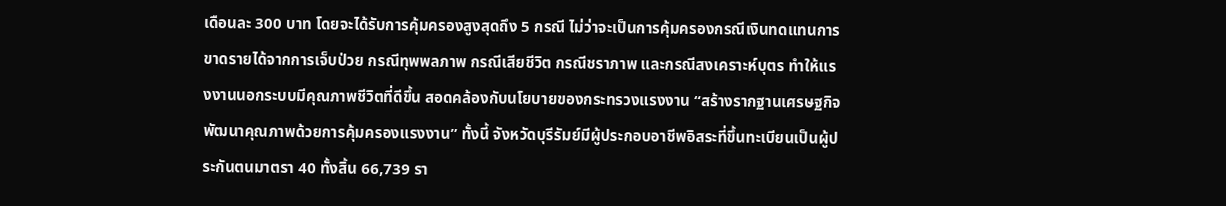เดือนละ 300 บาท โดยจะได้รับการคุ้มครองสูงสุดถึง 5 กรณี ไม่ว่าจะเป็นการคุ้มครองกรณีเงินทดแทนการขาดรายได้จากการเจ็บป่วย กรณีทุพพลภาพ กรณีเสียชีวิต กรณีชราภาพ และกรณีสงเคราะห์บุตร ทำให้แรงงานนอกระบบมีคุณภาพชีวิตที่ดีขึ้น สอดคล้องกับนโยบายของกระทรวงแรงงาน “สร้างรากฐานเศรษฐกิจ พัฒนาคุณภาพด้วยการคุ้มครองแรงงาน” ทั้งนี้ จังหวัดบุรีรัมย์มีผู้ประกอบอาชีพอิสระที่ขึ้นทะเบียนเป็นผู้ประกันตนมาตรา 40 ทั้งสิ้น 66,739 รา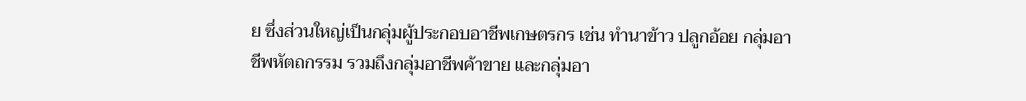ย ซึ่งส่วนใหญ่เป็นกลุ่มผู้ประกอบอาชีพเกษตรกร เช่น ทำนาข้าว ปลูกอ้อย กลุ่มอาชีพหัตถกรรม รวมถึงกลุ่มอาชีพค้าขาย และกลุ่มอา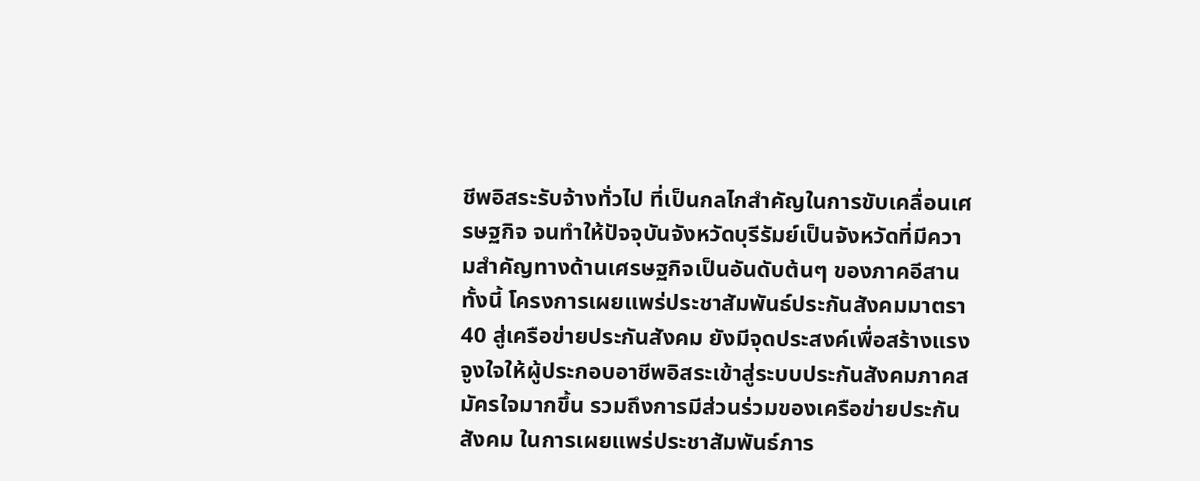ชีพอิสระรับจ้างทั่วไป ที่เป็นกลไกสำคัญในการขับเคลื่อนเศรษฐกิจ จนทำให้ปัจจุบันจังหวัดบุรีรัมย์เป็นจังหวัดที่มีความสำคัญทางด้านเศรษฐกิจเป็นอันดับต้นๆ ของภาคอีสาน ทั้งนี้ โครงการเผยแพร่ประชาสัมพันธ์ประกันสังคมมาตรา 40 สู่เครือข่ายประกันสังคม ยังมีจุดประสงค์เพื่อสร้างแรงจูงใจให้ผู้ประกอบอาชีพอิสระเข้าสู่ระบบประกันสังคมภาคสมัครใจมากขึ้น รวมถึงการมีส่วนร่วมของเครือข่ายประกันสังคม ในการเผยแพร่ประชาสัมพันธ์ภาร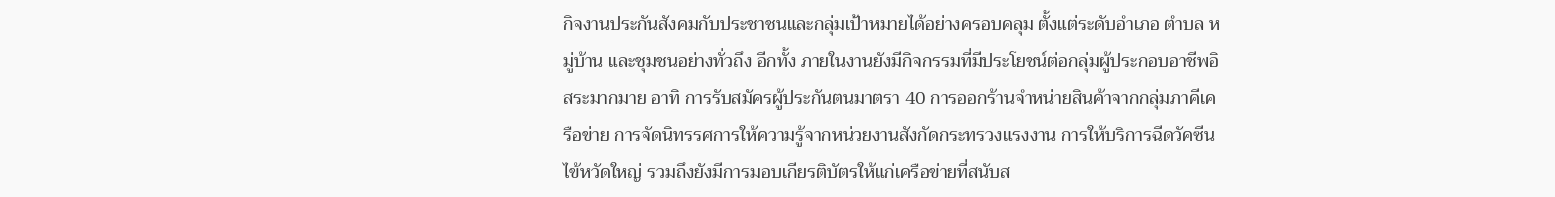กิจงานประกันสังคมกับประชาชนและกลุ่มเป้าหมายได้อย่างครอบคลุม ตั้งแต่ระดับอำเภอ ตำบล หมู่บ้าน และชุมชนอย่างทั่วถึง อีกทั้ง ภายในงานยังมีกิจกรรมที่มีประโยชน์ต่อกลุ่มผู้ประกอบอาชีพอิสระมากมาย อาทิ การรับสมัครผู้ประกันตนมาตรา 40 การออกร้านจำหน่ายสินค้าจากกลุ่มภาคีเครือข่าย การจัดนิทรรศการให้ความรู้จากหน่วยงานสังกัดกระทรวงแรงงาน การให้บริการฉีดวัคซีนไข้หวัดใหญ่ รวมถึงยังมีการมอบเกียรติบัตรให้แก่เครือข่ายที่สนับส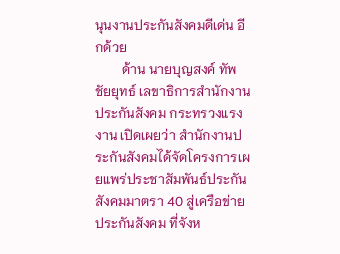นุนงานประกันสังคมดีเด่น อีกด้วย
        ด้าน นายบุญสงค์ ทัพชัยยุทธ์ เลขาธิการสำนักงานประกันสังคม กระทรวงแรงงาน เปิดเผยว่า สำนักงานประกันสังคมได้จัดโครงการเผยแพร่ประชาสัมพันธ์ประกันสังคมมาตรา 40 สู่เครือข่ายประกันสังคม ที่จังห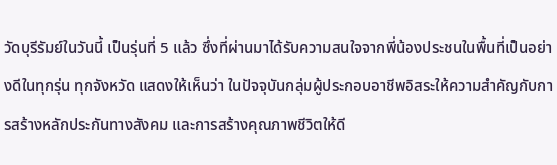วัดบุรีรัมย์ในวันนี้ เป็นรุ่นที่ 5 แล้ว ซึ่งที่ผ่านมาได้รับความสนใจจากพี่น้องประชนในพื้นที่เป็นอย่างดีในทุกรุ่น ทุกจังหวัด แสดงให้เห็นว่า ในปัจจุบันกลุ่มผู้ประกอบอาชีพอิสระให้ความสำคัญกับการสร้างหลักประกันทางสังคม และการสร้างคุณภาพชีวิตให้ดี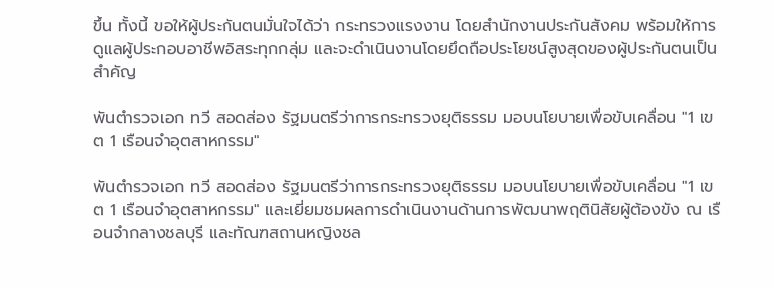ขึ้น ทั้งนี้ ขอให้ผู้ประกันตนมั่นใจได้ว่า กระทรวงแรงงาน โดยสำนักงานประกันสังคม พร้อมให้การดูแลผู้ประกอบอาชีพอิสระทุกกลุ่ม และจะดำเนินงานโดยยึดถือประโยชน์สูงสุดของผู้ประกันตนเป็นสำคัญ

พันตำรวจเอก ทวี สอดส่อง รัฐมนตรีว่าการกระทรวงยุติธรรม มอบนโยบายเพื่อขับเคลื่อน "1 เขต 1 เรือนจำอุตสาหกรรม"

พันตำรวจเอก ทวี สอดส่อง รัฐมนตรีว่าการกระทรวงยุติธรรม มอบนโยบายเพื่อขับเคลื่อน "1 เขต 1 เรือนจำอุตสาหกรรม" และเยี่ยมชมผลการดำเนินงานด้านการพัฒนาพฤตินิสัยผู้ต้องขัง ณ เรือนจำกลางชลบุรี และทัณฑสถานหญิงชล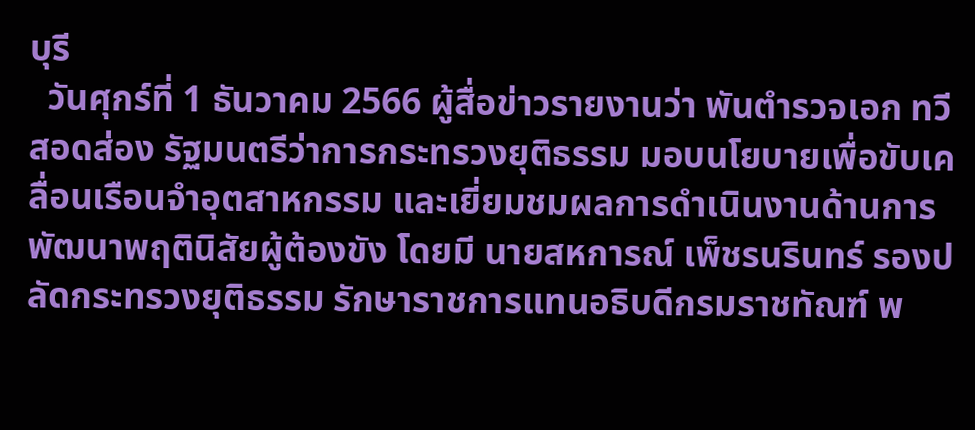บุรี
  วันศุกร์ที่ 1 ธันวาคม 2566 ผู้สื่อข่าวรายงานว่า พันตำรวจเอก ทวี สอดส่อง รัฐมนตรีว่าการกระทรวงยุติธรรม มอบนโยบายเพื่อขับเคลื่อนเรือนจำอุตสาหกรรม และเยี่ยมชมผลการดำเนินงานด้านการพัฒนาพฤตินิสัยผู้ต้องขัง โดยมี นายสหการณ์ เพ็ชรนรินทร์ รองปลัดกระทรวงยุติธรรม รักษาราชการแทนอธิบดีกรมราชทัณฑ์ พ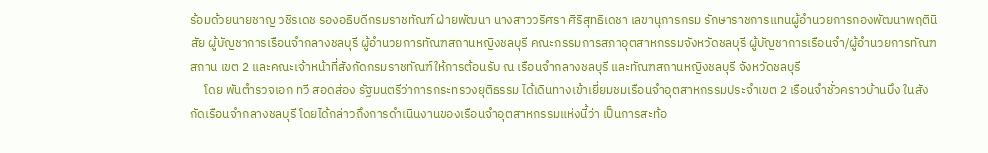ร้อมด้วยนายชาญ วชิรเดช รองอธิบดีกรมราชทัณฑ์ ฝ่ายพัฒนา นางสาววริศรา ศิริสุทธิเดชา เลขานุการกรม รักษาราชการแทนผู้อำนวยการกองพัฒนาพฤตินิสัย ผู้บัญชาการเรือนจำกลางชลบุรี ผู้อำนวยการทัณฑสถานหญิงชลบุรี คณะกรรมการสภาอุตสาหกรรมจังหวัดชลบุรี ผู้บัญชาการเรือนจำ/ผู้อำนวยการทัณฑสถาน เขต 2 และคณะเจ้าหน้าที่สังกัดกรมราชทัณฑ์ให้การต้อนรับ ณ เรือนจำกลางชลบุรี และทัณฑสถานหญิงชลบุรี จังหวัดชลบุรี
     โดย พันตำรวจเอก ทวี สอดส่อง รัฐมนตรีว่าการกระทรวงยุติธรรม ได้เดินทางเข้าเยี่ยมชมเรือนจำอุตสาหกรรมประจำเขต 2 เรือนจำชั่วคราวบ้านบึง ในสังกัดเรือนจำกลางชลบุรี โดยได้กล่าวถึงการดำเนินงานของเรือนจำอุตสาหกรรมแห่งนี้ว่า เป็นการสะท้อ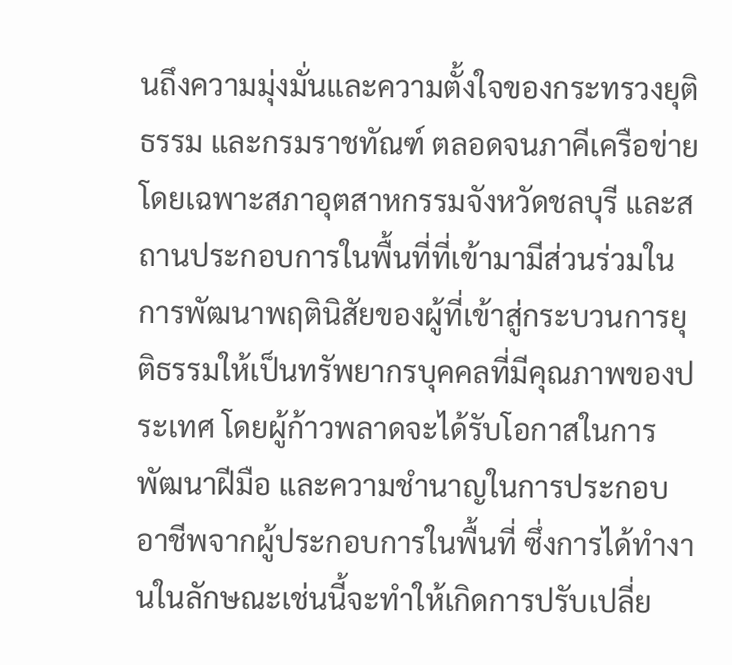นถึงความมุ่งมั่นและความตั้งใจของกระทรวงยุติธรรม และกรมราชทัณฑ์ ตลอดจนภาคีเครือข่าย โดยเฉพาะสภาอุตสาหกรรมจังหวัดชลบุรี และสถานประกอบการในพื้นที่ที่เข้ามามีส่วนร่วมในการพัฒนาพฤตินิสัยของผู้ที่เข้าสู่กระบวนการยุติธรรมให้เป็นทรัพยากรบุคคลที่มีคุณภาพของประเทศ โดยผู้ก้าวพลาดจะได้รับโอกาสในการพัฒนาฝีมือ และความชำนาญในการประกอบอาชีพจากผู้ประกอบการในพื้นที่ ซึ่งการได้ทำงานในลักษณะเช่นนี้จะทำให้เกิดการปรับเปลี่ย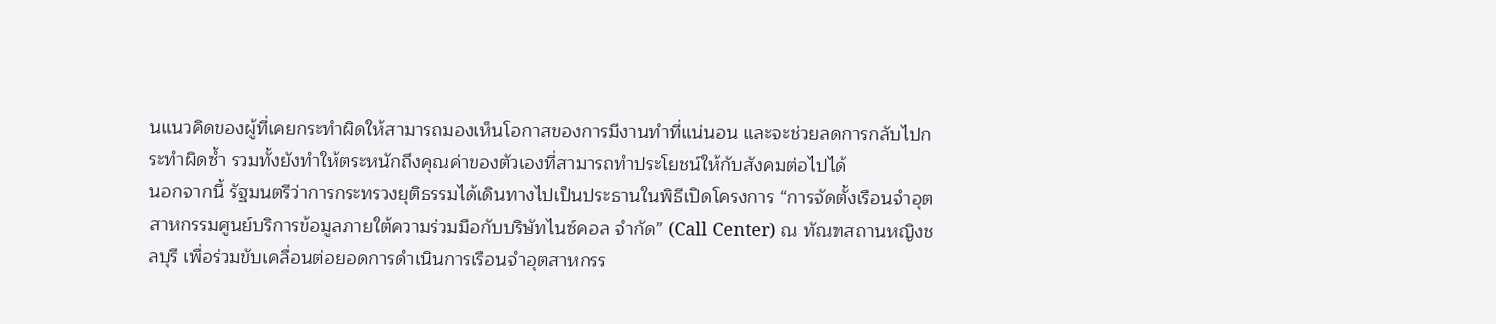นแนวคิดของผู้ที่เคยกระทำผิดให้สามารถมองเห็นโอกาสของการมีงานทำที่แน่นอน และจะช่วยลดการกลับไปกระทำผิดซ้ำ รวมทั้งยังทำให้ตระหนักถึงคุณค่าของตัวเองที่สามารถทำประโยชน์ให้กับสังคมต่อไปได้
นอกจากนี้ รัฐมนตรีว่าการกระทรวงยุติธรรมได้เดินทางไปเป็นประธานในพิธีเปิดโครงการ “การจัดตั้งเรือนจำอุตสาหกรรมศูนย์บริการข้อมูลภายใต้ความร่วมมือกับบริษัทไนซ์คอล จำกัด” (Call Center) ณ ทัณฑสถานหญิงชลบุรี เพื่อร่วมขับเคลื่อนต่อยอดการดำเนินการเรือนจำอุตสาหกรร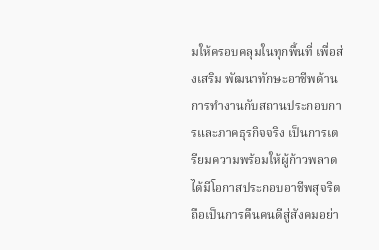มให้ครอบคลุมในทุกพื้นที่ เพื่อส่งเสริม พัฒนาทักษะอาชีพด้านการทำงานกับสถานประกอบการและภาคธุรกิจจริง เป็นการเตรียมความพร้อมให้ผู้ก้าวพลาดได้มีโอกาสประกอบอาชีพสุจริต ถือเป็นการคืนคนดีสู่สังคมอย่า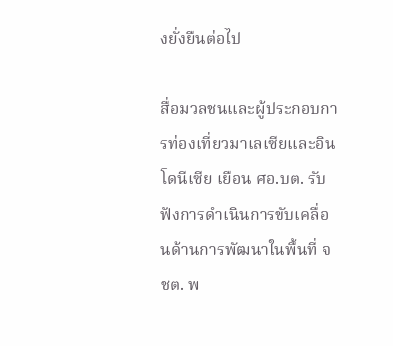งยั่งยืนต่อไป

สื่อมวลชนและผู้ประกอบการท่องเที่ยวมาเลเซียและอินโดนีเซีย เยือน ศอ.บต. รับฟังการดำเนินการขับเคลื่อนด้านการพัฒนาในพื้นที่ จชต. พ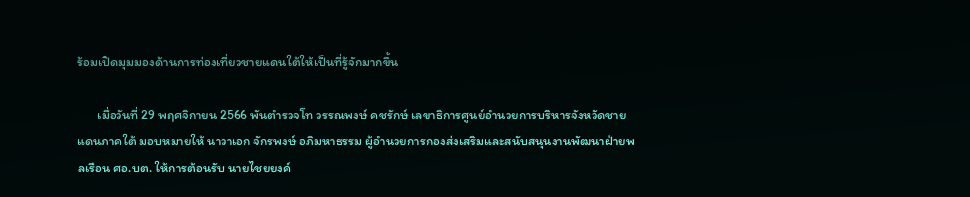ร้อมเปิดมุมมองด้านการท่องเที่ยวชายแดนใต้ให้เป็นที่รู้จักมากขึ้น

       เมื่อวันที่ 29 พฤศจิกายน 2566 พันตำรวจโท วรรณพงษ์ คชรักษ์ เลขาธิการศูนย์อำนวยการบริหารจังหวัดชายแดนภาคใต้ มอบหมายให้ นาวาเอก จักรพงษ์ อภิมหาธรรม ผู้อำนวยการกองส่งเสริมและสนับสนุนงานพัฒนาฝ่ายพลเรือน ศอ.บต. ให้การต้อนรับ นายไชยยงค์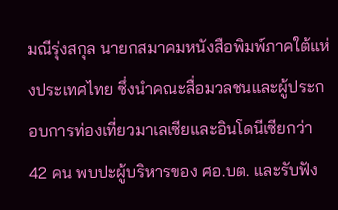มณีรุ่งสกุล นายกสมาคมหนังสือพิมพ์ภาคใต้แห่งประเทศไทย ซึ่งนำคณะสื่อมวลชนและผู้ประกอบการท่องเที่ยวมาเลเซียและอินโดนีเซียกว่า 42 คน พบปะผู้บริหารของ ศอ.บต. และรับฟัง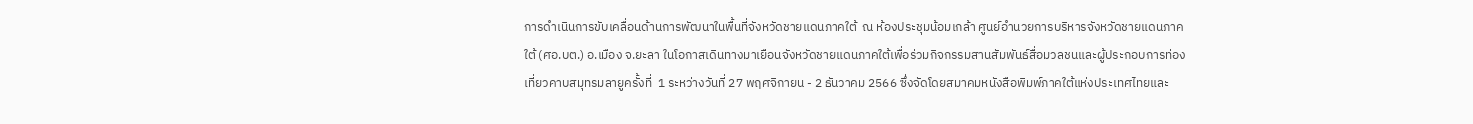การดำเนินการขับเคลื่อนด้านการพัฒนาในพื้นที่จังหวัดชายแดนภาคใต้  ณ ห้องประชุมน้อมเกล้า ศูนย์อำนวยการบริหารจังหวัดชายแดนภาคใต้ (ศอ.บต.) อ.เมือง จ.ยะลา ในโอกาสเดินทางมาเยือนจังหวัดชายแดนภาคใต้เพื่อร่วมกิจกรรมสานสัมพันธ์สื่อมวลชนและผู้ประกอบการท่องเที่ยวคาบสมุทรมลายูครั้งที่  1 ระหว่างวันที่ 27 พฤศจิกายน - 2 ธันวาคม 2566 ซึ่งจัดโดยสมาคมหนังสือพิมพ์ภาคใต้แห่งประเทศไทยและ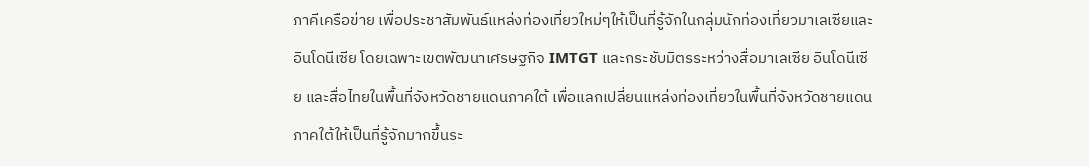ภาคีเครือข่าย เพื่อประชาสัมพันธ์แหล่งท่องเที่ยวใหม่ๆให้เป็นที่รู้จักในกลุ่มนักท่องเที่ยวมาเลเซียและอินโดนีเซีย โดยเฉพาะเขตพัฒนาเศรษฐกิจ IMTGT และกระชับมิตรระหว่างสื่อมาเลเซีย อินโดนีเซีย และสื่อไทยในพื้นที่จังหวัดชายแดนภาคใต้ เพื่อแลกเปลี่ยนแหล่งท่องเที่ยวในพื้นที่จังหวัดชายแดนภาคใต้ให้เป็นที่รู้จักมากขึ้นระ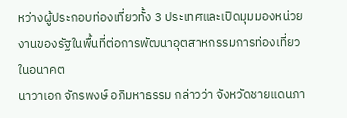หว่างผู้ประกอบท่องเที่ยวทั้ง 3 ประเทศและเปิดมุมมองหน่วยงานของรัฐในพื้นที่ต่อการพัฒนาอุตสาหกรรมการท่องเที่ยวในอนาคต
นาวาเอก จักรพงษ์ อภิมหาธรรม กล่าวว่า จังหวัดชายแดนภา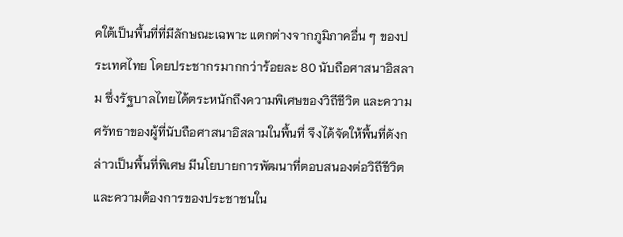คใต้เป็นพื้นที่ที่มีลักษณะเฉพาะ แตกต่างจากภูมิภาคอื่น ๆ ของประเทศไทย โดยประชากรมากกว่าร้อยละ 80 นับถือศาสนาอิสลาม ซึ่งรัฐบาลไทยได้ตระหนักถึงความพิเศษของวิถีชีวิต และความศรัทธาของผู้ที่นับถือศาสนาอิสลามในพื้นที่ จึงได้จัดให้พื้นที่ดังกล่าวเป็นพื้นที่พิเศษ มีนโยบายการพัฒนาที่ตอบสนองต่อวิถีชีวิตและความต้องการของประชาชนใน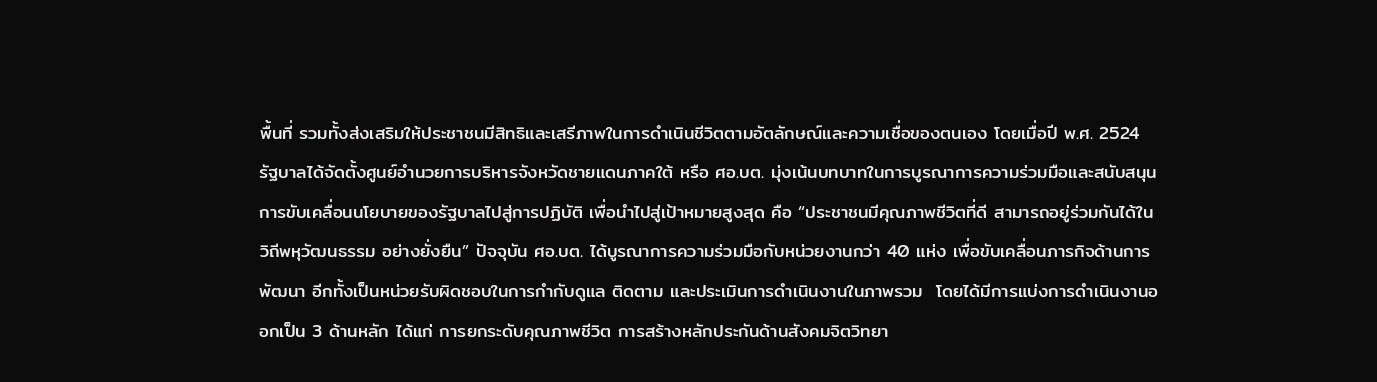พื้นที่ รวมทั้งส่งเสริมให้ประชาชนมีสิทธิและเสรีภาพในการดำเนินชีวิตตามอัตลักษณ์และความเชื่อของตนเอง โดยเมื่อปี พ.ศ. 2524 รัฐบาลได้จัดตั้งศูนย์อำนวยการบริหารจังหวัดชายแดนภาคใต้ หรือ ศอ.บต. มุ่งเน้นบทบาทในการบูรณาการความร่วมมือและสนับสนุนการขับเคลื่อนนโยบายของรัฐบาลไปสู่การปฏิบัติ เพื่อนำไปสู่เป้าหมายสูงสุด คือ “ประชาชนมีคุณภาพชีวิตที่ดี สามารถอยู่ร่วมกันได้ในวิถีพหุวัฒนธรรม อย่างยั่งยืน” ปัจจุบัน ศอ.บต. ได้บูรณาการความร่วมมือกับหน่วยงานกว่า 40 แห่ง เพื่อขับเคลื่อนภารกิจด้านการพัฒนา อีกทั้งเป็นหน่วยรับผิดชอบในการกำกับดูแล ติดตาม และประเมินการดำเนินงานในภาพรวม  โดยได้มีการแบ่งการดำเนินงานออกเป็น 3 ด้านหลัก ได้แก่ การยกระดับคุณภาพชีวิต การสร้างหลักประกันด้านสังคมจิตวิทยา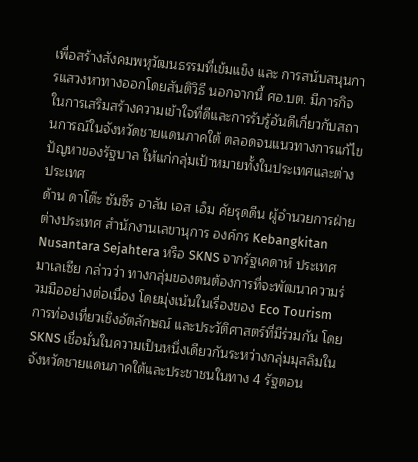เพื่อสร้างสังคมพหุวัฒนธรรมที่เข้มแข็ง และ การสนับสนุนการแสวงหาทางออกโดยสันติวิธี นอกจากนี้ ศอ.บต. มีภารกิจในการเสริมสร้างความเข้าใจที่ดีและการรับรู้อันดีเกี่ยวกับสถานการณ์ในจังหวัดชายแดนภาคใต้ ตลอดจนแนวทางการแก้ไขปัญหาของรัฐบาล ให้แก่กลุ่มเป้าหมายทั้งในประเทศและต่างประเทศ
ด้าน ดาโต๊ะ ซัมซีร อาลัม เอส เอ็ม คัยรุดดีน ผู้อำนวยการฝ่ายต่างประเทศ สำนักงานเลขานุการ องค์กร Kebangkitan Nusantara Sejahtera หรือ SKNS จากรัฐเคดาห์ ประเทศมาเลเซีย กล่าวว่า ทางกลุ่มของตนต้องการที่จะพัฒนาความร่วมมืออย่างต่อเนื่อง โดยมุ่งเน้นในเรื่องของ Eco Tourism การท่องเที่ยวเชิงอัตลักษณ์ และประวัติศาสตร์ที่มีร่วมกัน โดย SKNS เชื่อมั่นในความเป็นหนึ่งเดียวกันระหว่างกลุ่มมุสลิมในจังหวัดชายแดนภาคใต้และประชาชนในทาง 4 รัฐตอน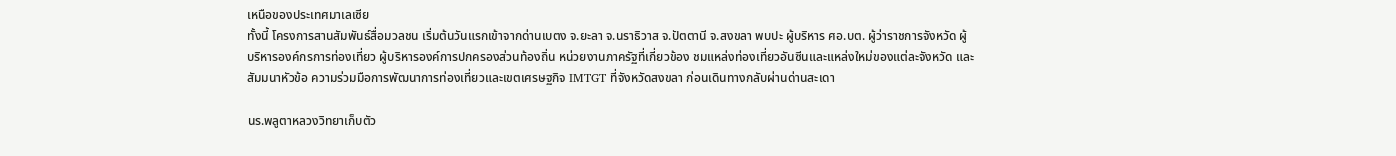เหนือของประเทศมาเลเซีย
ทั้งนี้ โครงการสานสัมพันธ์สื่อมวลชน เริ่มต้นวันแรกเข้าจากด่านเบตง จ.ยะลา จ.นราธิวาส จ.ปัตตานี จ.สงขลา พบปะ ผู้บริหาร ศอ.บต. ผู้ว่าราชการจังหวัด ผู้บริหารองค์กรการท่องเที่ยว ผู้บริหารองค์การปกครองส่วนท้องถิ่น หน่วยงานภาครัฐที่เกี่ยวข้อง ชมแหล่งท่องเที่ยวอันซีนและแหล่งใหม่ของแต่ละจังหวัด และสัมมนาหัวข้อ ความร่วมมือการพัฒนาการท่องเที่ยวและเขตเศรษฐกิจ IMTGT ที่จังหวัดสงขลา ก่อนเดินทางกลับผ่านด่านสะเดา

นร.พลูตาหลวงวิทยาเก็บตัว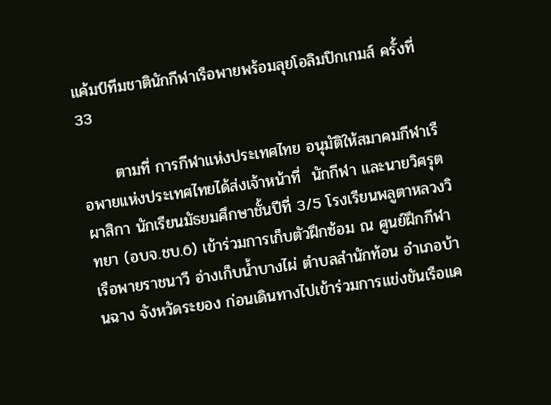แค้มป์ทีมชาตินักกีฬาเรือพายพร้อมลุยโอลิมปิกเกมส์ ครั้งที่ 33

      ตามที่ การกีฬาแห่งประเทศไทย อนุมัติให้สมาคมกีฬาเรือพายแห่งประเทศไทยได้ส่งเจ้าหน้าที่  นักกีฬา และนายวิศรุต ผาสิกา นักเรียนมัธยมศึกษาชั้นปีที่ 3/5 โรงเรียนพลูตาหลวงวิทยา (อบจ.ชบ.6) เข้าร่วมการเก็บตัวฝึกซ้อม ณ ศูนย์ฝึกกีฬาเรือพายราชนาวี อ่างเก็บน้ำบางไผ่ ตำบลสำนักท้อน อำเภอบ้านฉาง จังหวัดระยอง ก่อนเดินทางไปเข้าร่วมการแข่งขันเรือแค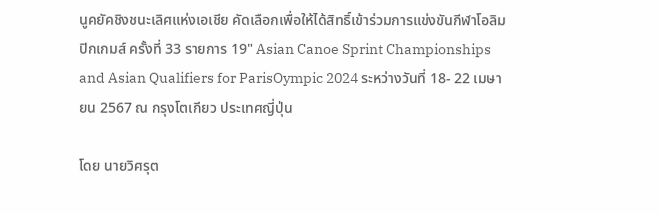นูคยัคชิงชนะเลิศแห่งเอเชีย คัดเลือกเพื่อให้ได้สิทธิ์เข้าร่วมการแข่งขันกีฬาโอลิมปิกเกมส์ ครั้งที่ 33 รายการ 19" Asian Canoe Sprint Championships and Asian Qualifiers for ParisOympic 2024 ระหว่างวันที่ 18- 22 เมษายน 2567 ณ กรุงโตเกียว ประเทศญี่ปุ่น

โดย นายวิศรุต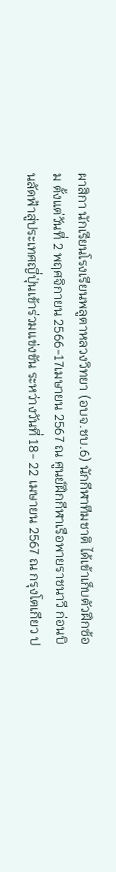ผาสิกา นักเรียนโรงเรียนพลูตาหลวงวิทยา (อบจ.ชบ.6) นักกีฬาทีมชาติ ได้เข้าเก็บตัวฝึกซ้อม ตั้งแต่วันที่ 2 พฤศจิกายน 2566-17เมษายน 2567 ณ ศูนย์ฝึกกีฬาเรือพายราชนาวี ก่อนบินลัดฟ้าสู่ประเทศญี่ปุ่นเข้าร่วมแข่งขัน ระหว่างวันที่ 18- 22 เมษายน 2567 ณ กรุงโตเกียว ป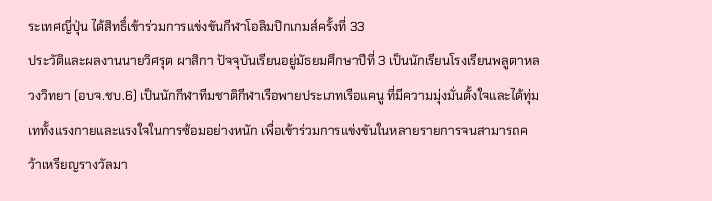ระเทศญี่ปุ่น ได้สิทธิ์เข้าร่วมการแข่งขันกีฬาโอลิมปิกเกมส์ครั้งที่ 33
ประวัติและผลงานนายวิศรุต ผาสิกา ปัจจุบันเรียนอยู่มัธยมศึกษาปีที่ 3 เป็นนักเรียนโรงเรียนพลูตาหลวงวิทยา (อบจ.ชบ.6) เป็นนักกีฬาทีมชาติกีฬาเรือพายประเภทเรือแคนู ที่มีความมุ่งมั่นตั้งใจและได้ทุ่มเททั้งแรงกายและแรงใจในการซ้อมอย่างหนัก เพื่อเข้าร่วมการแข่งขันในหลายรายการจนสามารถคว้าเหรียญรางวัลมา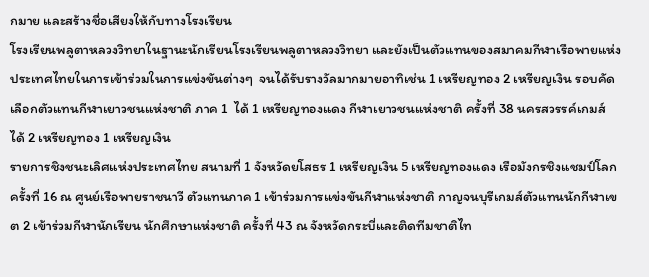กมาย และสร้างชื่อเสียงให้กับทางโรงเรียน
โรงเรียนพลูตาหลวงวิทยาในฐานะนักเรียนโรงเรียนพลูตาหลวงวิทยา และยังเป็นตัวแทนของสมาคมกีฬาเรือพายแห่งประเทศไทยในการเข้าร่วมในการแข่งขันต่างๆ  จนได้รับรางวัลมากมายอาทิเช่น 1 เหรียญทอง 2 เหรียญเงิน รอบคัดเลือกตัวแทนกีฬาเยาวชนแห่งชาติ ภาค 1  ได้ 1 เหรียญทองแดง กีฬาเยาวชนแห่งชาติ ครั้งที่ 38 นครสวรรค์เกมส์ ได้ 2 เหรียญทอง 1 เหรียญเงิน
รายการชิงชนะเลิศแห่งประเทศไทย สนามที่ 1 จังหวัดยโสธร 1 เหรียญเงิน 5 เหรียญทองแดง เรือมังกรชิงแชมป์โลก ครั้งที่ 16 ณ ศูนย์เรือพายราชนาวี ตัวแทนภาค 1 เข้าร่วมการแข่งขันกีฬาแห่งชาติ กาญจนบุรีเกมส์ตัวแทนนักกีฬาเขต 2 เข้าร่วมกีฬานักเรียน นักศึกษาแห่งชาติ ครั้งที่ 43 ณ จังหวัดกระบี่และติดทีมชาติไท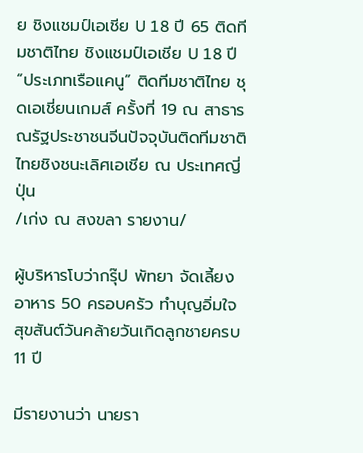ย ชิงแชมป์เอเชีย U 18 ปี 65 ติดทีมชาติไทย ชิงแชมป์เอเชีย U 18 ปี “ประเภทเรือแคนู” ติดทีมชาติไทย ชุดเอเชี่ยนเกมส์ ครั้งที่ 19 ณ สาธารณรัฐประชาชนจีนปัจจุบันติดทีมชาติไทยชิงชนะเลิศเอเชีย ณ ประเทศญี่ปุ่น
/เก่ง ณ สงขลา รายงาน/

ผู้บริหารโบว่ากรุ๊ป พัทยา จัดเลี้ยงอาหาร 50 ครอบครัว ทำบุญอิ่มใจสุขสันต์วันคล้ายวันเกิดลูกชายครบ 11 ปี

มีรายงานว่า นายรา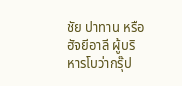ชัย ปาทาน หรือฮัจยีอาลี ผู้บริหารโบว่ากรุ๊ป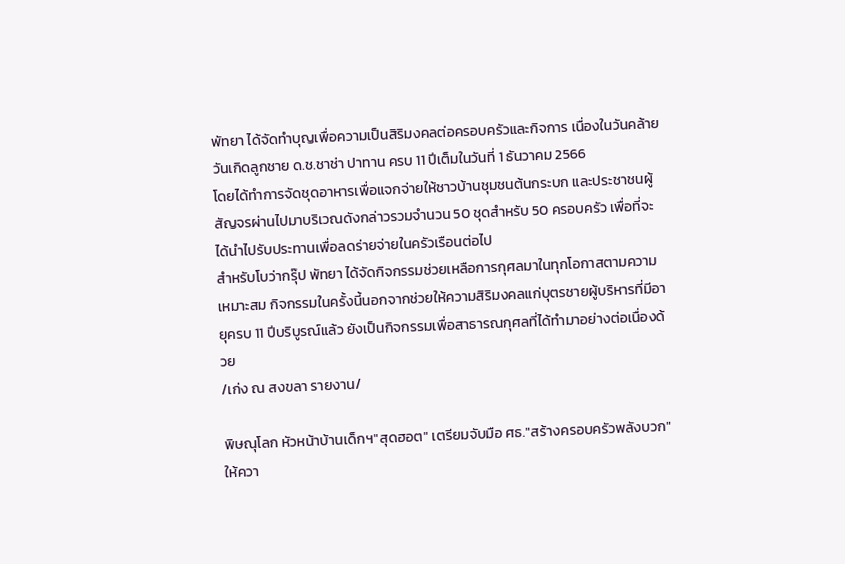พัทยา ได้จัดทำบุญเพื่อความเป็นสิริมงคลต่อครอบครัวและกิจการ เนื่องในวันคล้ายวันเกิดลูกชาย ด.ช.ชาช่า ปาทาน ครบ 11 ปีเต็มในวันที่ 1 ธันวาคม 2566
โดยได้ทำการจัดชุดอาหารเพื่อแจกจ่ายให้ชาวบ้านชุมชนต้นกระบก และประชาชนผู้สัญจรผ่านไปมาบริเวณดังกล่าวรวมจำนวน 50 ชุดสำหรับ 50 ครอบครัว เพื่อที่จะได้นำไปรับประทานเพื่อลดร่ายจ่ายในครัวเรือนต่อไป
สำหรับโบว่ากรุ๊ป พัทยา ได้จัดกิจกรรมช่วยเหลือการกุศลมาในทุกโอกาสตามความเหมาะสม กิจกรรมในครั้งนี้นอกจากช่วยให้ความสิริมงคลแก่บุตรชายผู้บริหารที่มีอายุครบ 11 ปีบริบูรณ์แล้ว ยังเป็นกิจกรรมเพื่อสาธารณกุศลที่ได้ทำมาอย่างต่อเนื่องด้วย
/เก่ง ณ สงขลา รายงาน/

พิษณุโลก หัวหน้าบ้านเด็กฯ"สุดฮอต" เตรียมจับมือ ศธ."สร้างครอบครัวพลังบวก" ให้ควา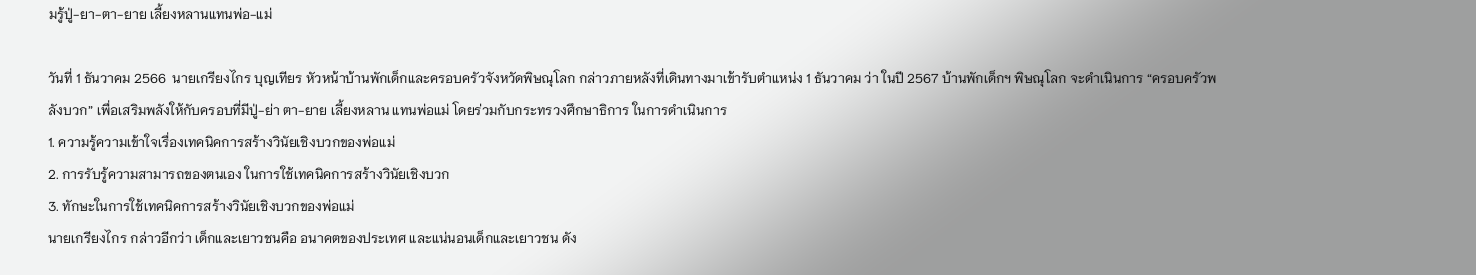มรู้ปู่-ยา-ตา-ยาย เลี้ยงหลานแทนพ่อ-แม่

วันที่ 1 ธันวาคม 2566  นายเกรียงไกร บุญเทียร หัวหน้าบ้านพักเด็กและครอบครัวจังหวัดพิษณุโลก กล่าวภายหลังที่เดินทางมาเข้ารับตำแหน่ง 1 ธันวาคม ว่า ในปี 2567 บ้านพักเด็กฯ พิษณุโลก จะดำเนินการ “ครอบครัวพลังบวก” เพื่อเสริมพลังให้กับครอบที่มีปู่-ย่า ตา-ยาย เลี้ยงหลาน แทนพ่อแม่ โดยร่วมกับกระทรวงศึกษาธิการ ในการดำเนินการ
1. ความรู้ความเข้าใจเรื่องเทคนิคการสร้างวินัยเชิงบวกของพ่อแม่
2. การรับรู้ความสามารถของตนเอง ในการใช้เทคนิคการสร้างวินัยเชิงบวก
3. ทักษะในการใช้เทคนิคการสร้างวินัยเชิงบวกของพ่อแม่
นายเกรียงไกร กล่าวอีกว่า เด็กและเยาวชนคือ อนาคตของประเทศ และแน่นอนเด็กและเยาวชน ดัง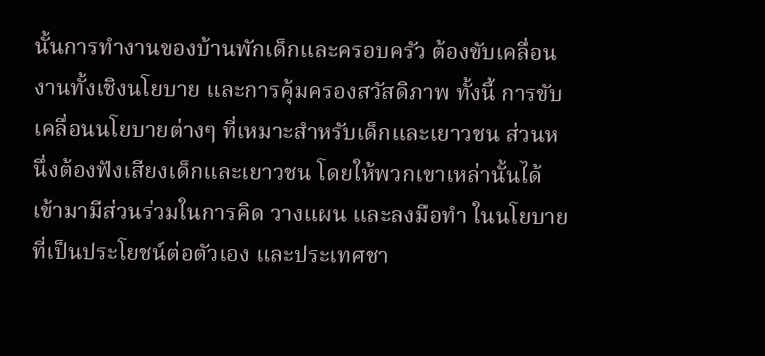นั้นการทำงานของบ้านพักเด็กและครอบครัว ต้องขับเคลื่อนงานทั้งเชิงนโยบาย และการคุ้มครองสวัสดิภาพ ทั้งนี้ การขับเคลื่อนนโยบายต่างๆ ที่เหมาะสำหรับเด็กและเยาวชน ส่วนหนึ่งต้องฟังเสียงเด็กและเยาวชน โดยให้พวกเขาเหล่านั้นได้เข้ามามีส่วนร่วมในการคิด วางแผน และลงมือทำ ในนโยบายที่เป็นประโยชน์ต่อตัวเอง และประเทศชา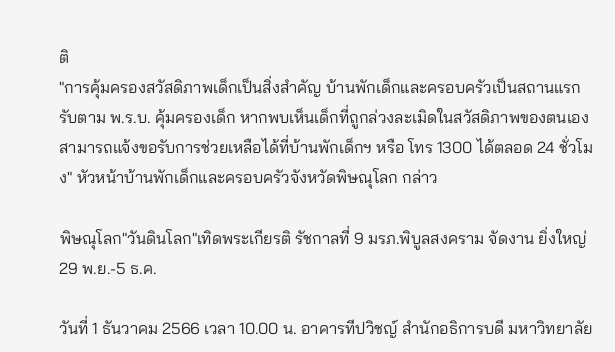ติ
"การคุ้มครองสวัสดิภาพเด็กเป็นสิ่งสำคัญ บ้านพักเด็กและครอบครัวเป็นสถานแรกรับตาม พ.ร.บ. คุ้มครองเด็ก หากพบเห็นเด็กที่ถูกล่วงละเมิดในสวัสดิภาพของตนเอง สามารถแจ้งขอรับการช่วยเหลือได้ที่บ้านพักเด็กฯ หรือ โทร 1300 ได้ตลอด 24 ชั่วโมง" หัวหน้าบ้านพักเด็กและครอบครัวจังหวัดพิษณุโลก กล่าว

พิษณุโลก"วันดินโลก"เทิดพระเกียรติ รัชกาลที่ 9 มรภ.พิบูลสงคราม จัดงาน ยิ่งใหญ่ 29 พ.ย.-5 ธ.ค.

วันที่ 1 ธันวาคม 2566 เวลา 10.00 น. อาคารทีปวิชญ์ สำนักอธิการบดี มหาวิทยาลัย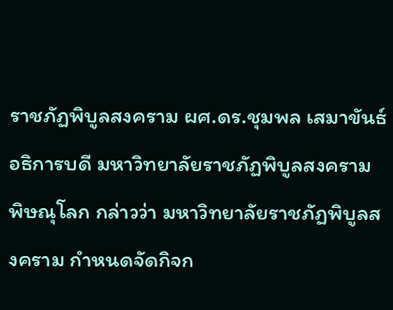ราชภัฏพิบูลสงคราม ผศ.ดร.ชุมพล เสมาขันธ์ อธิการบดี มหาวิทยาลัยราชภัฏพิบูลสงคราม พิษณุโลก กล่าวว่า มหาวิทยาลัยราชภัฏพิบูลสงคราม กำหนดจัดกิจก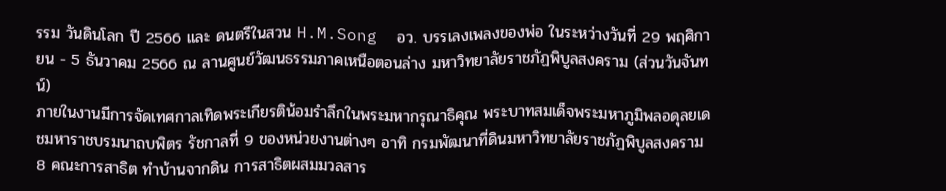รรม วันดินโลก ปี 2566 และ ดนตรีในสวน H.M.Song  อว. บรรเลงเพลงของพ่อ ในระหว่างวันที่ 29 พฤศิกายน - 5 ธันวาคม 2566 ณ ลานศูนย์วัฒนธรรมภาคเหนือตอนล่าง มหาวิทยาลัยราชภัฏพิบูลสงคราม (ส่วนวันจันทน์)
ภายในงานมีการจัดเทศกาลเทิดพระเกียรติน้อมรำลึกในพระมหากรุณาธิคุณ พระบาทสมเด็จพระมหาภูมิพลอดุลยเดชมหาราชบรมนาถบพิตร รัชกาลที่ 9 ของหน่วยงานต่างๆ อาทิ กรมพัฒนาที่ดินมหาวิทยาลัยราชภัฏพิบูลสงคราม 8 คณะการสาธิต ทำบ้านจากดิน การสาธิตผสมมวลสาร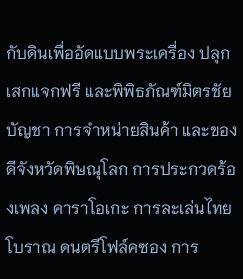กับดินเพื่ออัดแบบพระเครื่อง ปลุกเสกแจกฟรี และพิพิธภัณฑ์มิตรชัยบัญชา การจำหน่ายสินค้า และของดีจังหวัดพิษณุโลก การประกวดร้องเพลง คาราโอเกะ การละเล่นไทยโบราณ ดนตรีโฟล์คซอง การ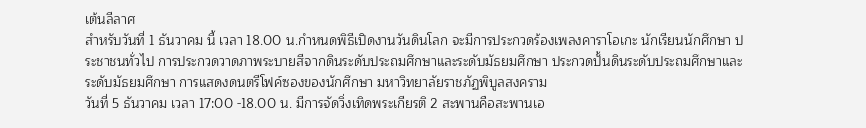เต้นลีลาศ
สำหรับวันที่ 1 ธันวาคม นี้ เวลา 18.00 น.กำหนดพิธีเปิดงานวันดินโลก จะมีการประกวดร้องเพลงคาราโอเกะ นักเรียนนักศึกษา ประชาชนทั่วไป การประกวดวาดภาพระบายสีจากดินระดับประถมศึกษาและระดับมัธยมศึกษา ประกวดปั้นดินระดับประถมศึกษาและ ระดับมัธยมศึกษา การแสดงดนตรีโฟค์ซองของนักศึกษา มหาวิทยาลัยราชภัฏพิบูลสงคราม
วันที่ 5 ธันวาคม เวลา 17:00 -18.00 น. มีการจัดวิ่งเทิดพระเกียรติ 2 สะพานคือสะพานเอ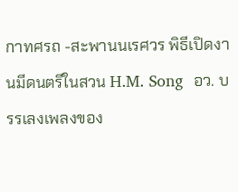กาทศรถ -สะพานนเรศวร พิธีเปิดงานมีดนตรีในสวน H.M. Song  อว. บรรเลงเพลงของ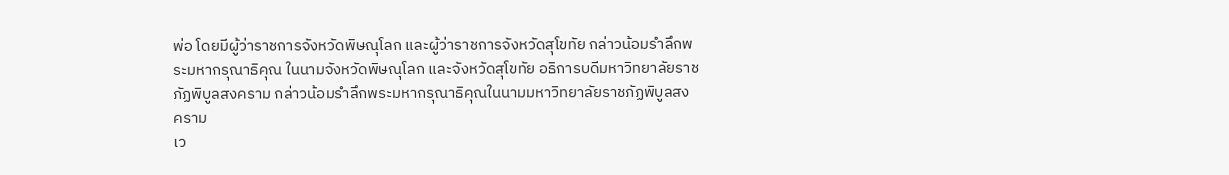พ่อ โดยมีผู้ว่าราชการจังหวัดพิษณุโลก และผู้ว่าราชการจังหวัดสุโขทัย กล่าวน้อมรำลึกพระมหากรุณาธิคุณ ในนามจังหวัดพิษณุโลก และจังหวัดสุโขทัย อธิการบดีมหาวิทยาลัยราชภัฏพิบูลสงคราม กล่าวน้อมรำลึกพระมหากรุณาธิคุณในนามมหาวิทยาลัยราชภัฏพิบูลสงคราม
เว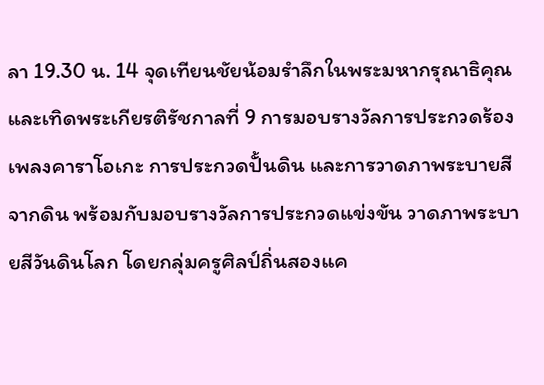ลา 19.30 น. 14 จุดเทียนชัยน้อมรำลึกในพระมหากรุณาธิคุณ และเทิดพระเกียรติรัชกาลที่ 9 การมอบรางวัลการประกวดร้องเพลงคาราโอเกะ การประกวดปั้นดิน และการวาดภาพระบายสีจากดิน พร้อมกับมอบรางวัลการประกวดแข่งขัน วาดภาพระบายสีวันดินโลก โดยกลุ่มครูศิลป์ถิ่นสองแค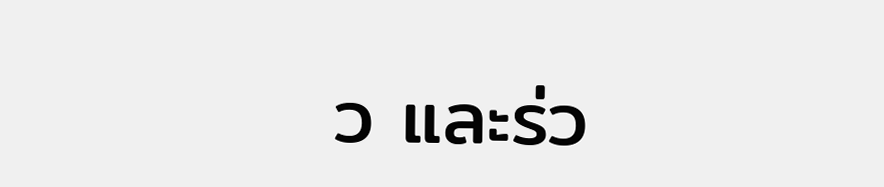ว และร่ว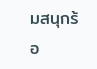มสนุกร้อ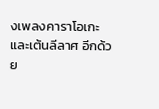งเพลงคาราโอเกะและเต้นลีลาศ อีกด้วย